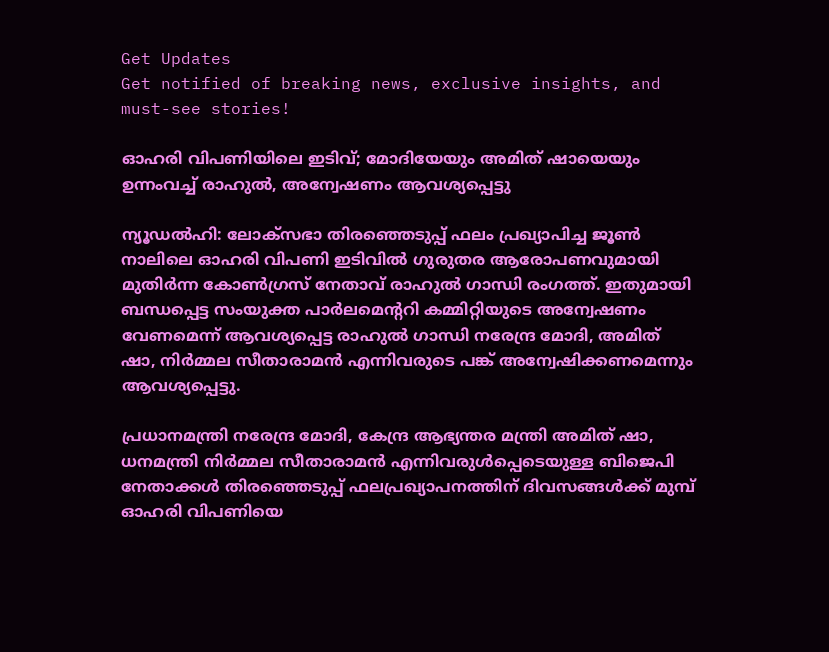Get Updates
Get notified of breaking news, exclusive insights, and must-see stories!

ഓഹരി വിപണിയിലെ ഇടിവ്; മോദിയേയും അമിത് ഷായെയും ഉന്നംവച്ച് രാഹുൽ, അന്വേഷണം ആവശ്യപ്പെട്ടു

ന്യൂഡൽഹി: ലോക്‌സഭാ തിരഞ്ഞെടുപ്പ് ഫലം പ്രഖ്യാപിച്ച ജൂൺ നാലിലെ ഓഹരി വിപണി ഇടിവിൽ ഗുരുതര ആരോപണവുമായി മുതിർന്ന കോൺഗ്രസ് നേതാവ് രാഹുൽ ഗാന്ധി രംഗത്ത്. ഇതുമായി ബന്ധപ്പെട്ട സംയുക്ത പാർലമെന്ററി കമ്മിറ്റിയുടെ അന്വേഷണം വേണമെന്ന് ആവശ്യപ്പെട്ട രാഹുൽ ഗാന്ധി നരേന്ദ്ര മോദി, അമിത് ഷാ, നിർമ്മല സീതാരാമൻ എന്നിവരുടെ പങ്ക് അന്വേഷിക്കണമെന്നും ആവശ്യപ്പെട്ടു.

പ്രധാനമന്ത്രി നരേന്ദ്ര മോദി, കേന്ദ്ര ആഭ്യന്തര മന്ത്രി അമിത് ഷാ, ധനമന്ത്രി നിർമ്മല സീതാരാമൻ എന്നിവരുൾപ്പെടെയുള്ള ബിജെപി നേതാക്കൾ തിരഞ്ഞെടുപ്പ് ഫലപ്രഖ്യാപനത്തിന് ദിവസങ്ങൾക്ക് മുമ്പ് ഓഹരി വിപണിയെ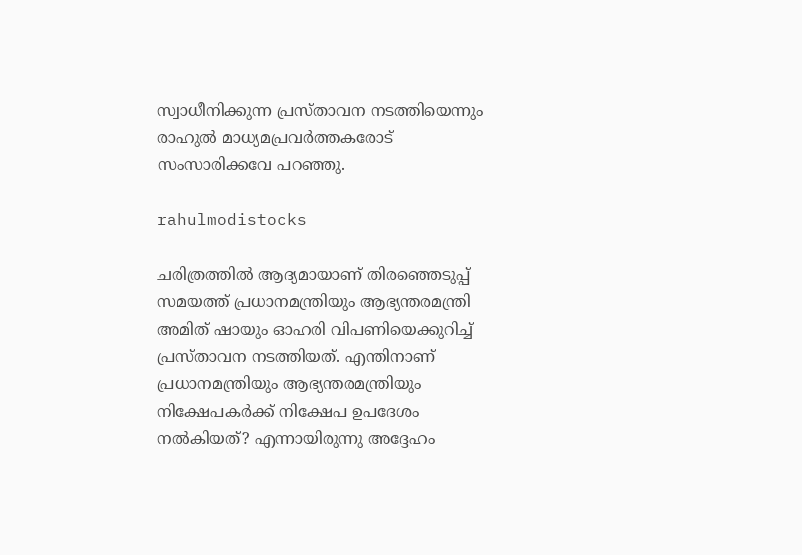സ്വാധീനിക്കുന്ന പ്രസ്‌താവന നടത്തിയെന്നും രാഹുൽ മാധ്യമപ്രവർത്തകരോട് സംസാരിക്കവേ പറഞ്ഞു.

rahulmodistocks

ചരിത്രത്തില്‍ ആദ്യമായാണ് തിരഞ്ഞെടുപ്പ് സമയത്ത് പ്രധാനമന്ത്രിയും ആഭ്യന്തരമന്ത്രി അമിത് ഷായും ഓഹരി വിപണിയെക്കുറിച്ച് പ്രസ്‌താവന നടത്തിയത്. എന്തിനാണ് പ്രധാനമന്ത്രിയും ആഭ്യന്തരമന്ത്രിയും നിക്ഷേപകര്‍ക്ക് നിക്ഷേപ ഉപദേശം നല്‍കിയത്? എന്നായിരുന്നു അദ്ദേഹം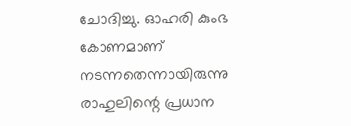ചോദിച്ചു. ഓഹരി കുംഭ കോണമാണ് നടന്നതെന്നായിരുന്നു രാഹുലിന്റെ പ്രധാന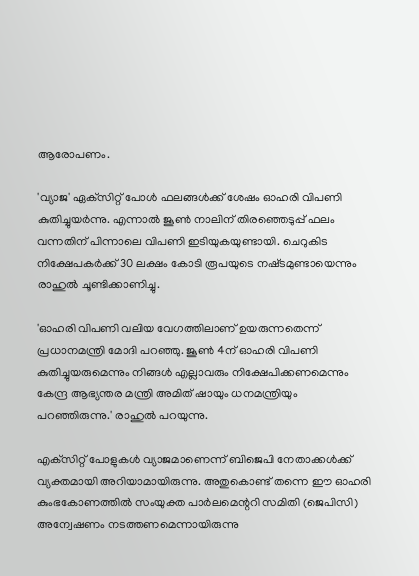ആരോപണം.

'വ്യാജ' ഏക്‌സിറ്റ് പോള്‍ ഫലങ്ങള്‍ക്ക് ശേഷം ഓഹരി വിപണി കുതിച്ചുയർന്നു. എന്നാൽ ജൂണ്‍ നാലിന് തിരഞ്ഞെടുപ്പ് ഫലം വന്നതിന് പിന്നാലെ വിപണി ഇടിയുകയുണ്ടായി. ചെറുകിട നിക്ഷേപകര്‍ക്ക് 30 ലക്ഷം കോടി രൂപയുടെ നഷ്‌ടമുണ്ടായെന്നും രാഹുല്‍ ചൂണ്ടിക്കാണിച്ചു.

'ഓഹരി വിപണി വലിയ വേഗത്തിലാണ് ഉയരുന്നതെന്ന് പ്രധാനമന്ത്രി മോദി പറഞ്ഞു. ജൂൺ 4ന് ഓഹരി വിപണി കുതിച്ചുയരുമെന്നും നിങ്ങൾ എല്ലാവരും നിക്ഷേപിക്കണമെന്നും കേന്ദ്ര ആഭ്യന്തര മന്ത്രി അമിത് ഷായും ധനമന്ത്രിയും പറഞ്ഞിരുന്നു.' രാഹുൽ പറയുന്നു.

എക്‌സിറ്റ് പോളുകള്‍ വ്യാജമാണെന്ന് ബിജെപി നേതാക്കള്‍ക്ക് വ്യക്തമായി അറിയാമായിരുന്നു. അതുകൊണ്ട് തന്നെ ഈ ഓഹരി കുംഭകോണത്തില്‍ സംയുക്ത പാര്‍ലമെന്ററി സമിതി (ജെപിസി) അന്വേഷണം നടത്തണമെന്നായിരുന്നു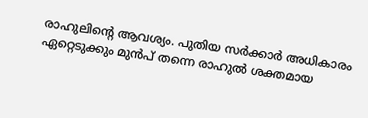രാഹുലിന്റെ ആവശ്യം. പുതിയ സർക്കാർ അധികാരം ഏറ്റെടുക്കും മുൻപ് തന്നെ രാഹുൽ ശക്തമായ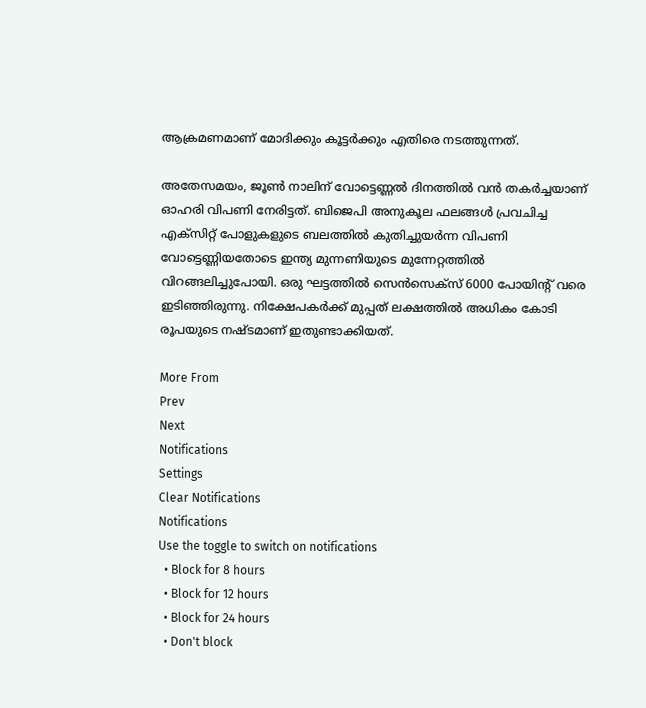ആക്രമണമാണ് മോദിക്കും കൂട്ടർക്കും എതിരെ നടത്തുന്നത്.

അതേസമയം, ജൂൺ നാലിന് വോട്ടെണ്ണൽ ദിനത്തിൽ വൻ തകർച്ചയാണ് ഓഹരി വിപണി നേരിട്ടത്. ബിജെപി അനുകൂല ഫലങ്ങൾ പ്രവചിച്ച എക്‌സിറ്റ് പോളുകളുടെ ബലത്തിൽ കുതിച്ചുയർന്ന വിപണി വോട്ടെണ്ണിയതോടെ ഇന്ത്യ മുന്നണിയുടെ മുന്നേറ്റത്തിൽ വിറങ്ങലിച്ചുപോയി. ഒരു ഘട്ടത്തിൽ സെൻസെക്‌സ് 6000 പോയിന്റ് വരെ ഇടിഞ്ഞിരുന്നു. നിക്ഷേപകർക്ക് മുപ്പത് ലക്ഷത്തിൽ അധികം കോടി രൂപയുടെ നഷ്‌ടമാണ് ഇതുണ്ടാക്കിയത്.

More From
Prev
Next
Notifications
Settings
Clear Notifications
Notifications
Use the toggle to switch on notifications
  • Block for 8 hours
  • Block for 12 hours
  • Block for 24 hours
  • Don't block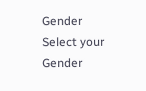Gender
Select your Gender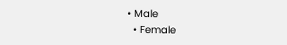• Male
  • Female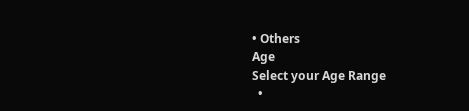• Others
Age
Select your Age Range
  •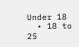Under 18
  • 18 to 25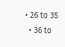• 26 to 35
  • 36 to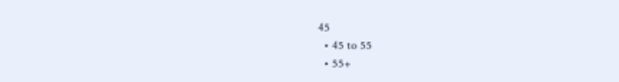45
  • 45 to 55
  • 55+